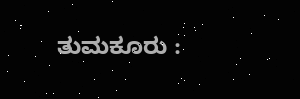ತುಮಕೂರು :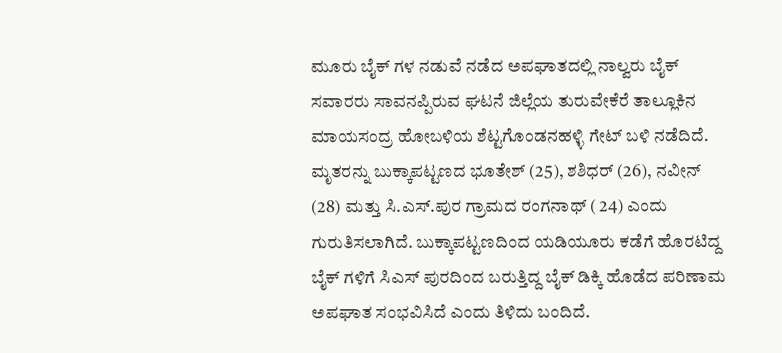ಮೂರು ಬೈಕ್ ಗಳ ನಡುವೆ ನಡೆದ ಅಪಘಾತದಲ್ಲಿ ನಾಲ್ವರು ಬೈಕ್ ಸವಾರರು ಸಾವನಪ್ಪಿರುವ ಘಟನೆ ಜಿಲ್ಲೆಯ ತುರುವೇಕೆರೆ ತಾಲ್ಲೂಕಿನ ಮಾಯಸಂದ್ರ ಹೋಬಳಿಯ ಶೆಟ್ಟಗೊಂಡನಹಳ್ಳಿ ಗೇಟ್ ಬಳಿ ನಡೆದಿದೆ.
ಮೃತರನ್ನು ಬುಕ್ಕಾಪಟ್ಟಣದ ಭೂತೇಶ್ (25), ಶಶಿಧರ್ (26), ನವೀನ್ (28) ಮತ್ತು ಸಿ.ಎಸ್.ಪುರ ಗ್ರಾಮದ ರಂಗನಾಥ್ ( 24) ಎಂದು ಗುರುತಿಸಲಾಗಿದೆ. ಬುಕ್ಕಾಪಟ್ಟಣದಿಂದ ಯಡಿಯೂರು ಕಡೆಗೆ ಹೊರಟಿದ್ದ ಬೈಕ್ ಗಳಿಗೆ ಸಿಎಸ್ ಪುರದಿಂದ ಬರುತ್ತಿದ್ದ ಬೈಕ್ ಡಿಕ್ಕಿ ಹೊಡೆದ ಪರಿಣಾಮ ಅಪಘಾತ ಸಂಭವಿಸಿದೆ ಎಂದು ತಿಳಿದು ಬಂದಿದೆ.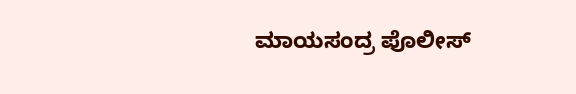ಮಾಯಸಂದ್ರ ಪೊಲೀಸ್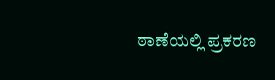ಠಾಣೆಯಲ್ಲಿ ಪ್ರಕರಣ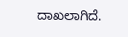ದಾಖಲಾಗಿದೆ.